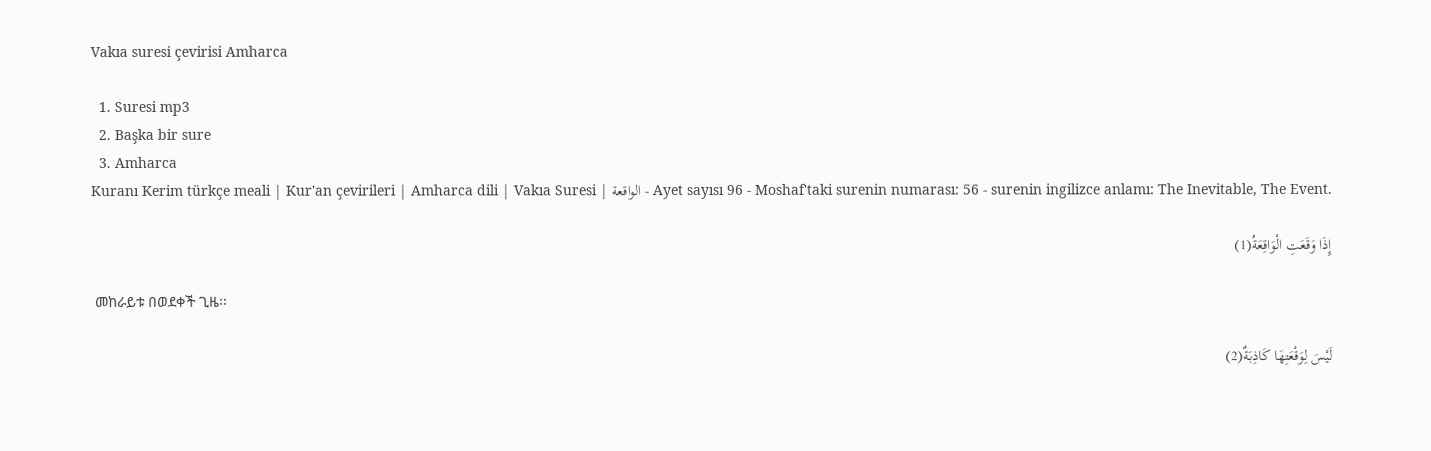Vakıa suresi çevirisi Amharca

  1. Suresi mp3
  2. Başka bir sure
  3. Amharca
Kuranı Kerim türkçe meali | Kur'an çevirileri | Amharca dili | Vakıa Suresi | الواقعة - Ayet sayısı 96 - Moshaf'taki surenin numarası: 56 - surenin ingilizce anlamı: The Inevitable, The Event.

إِذَا وَقَعَتِ الْوَاقِعَةُ(1)

 መከራይቱ በወደቀች ጊዜ፡፡

لَيْسَ لِوَقْعَتِهَا كَاذِبَةٌ(2)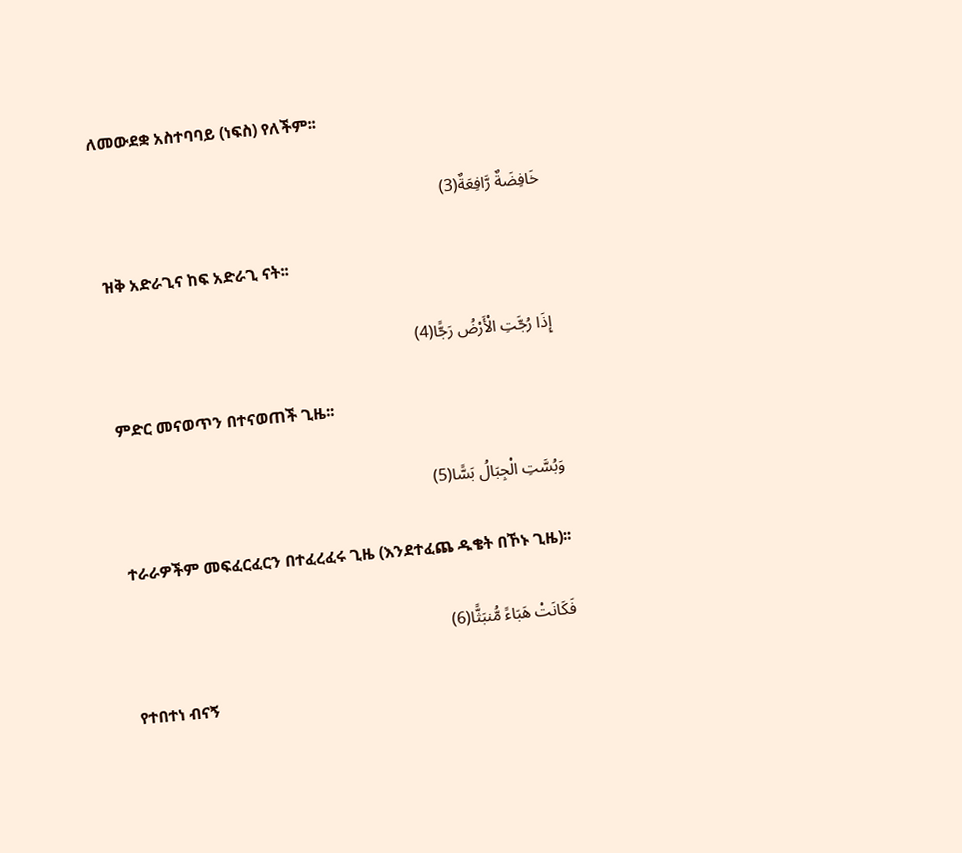ለመውደቋ አስተባባይ (ነፍስ) የለችም፡፡

خَافِضَةٌ رَّافِعَةٌ(3)

 ዝቅ አድራጊና ከፍ አድራጊ ናት፡፡

إِذَا رُجَّتِ الْأَرْضُ رَجًّا(4)

 ምድር መናወጥን በተናወጠች ጊዜ፡፡

وَبُسَّتِ الْجِبَالُ بَسًّا(5)

 ተራራዎችም መፍፈርፈርን በተፈረፈሩ ጊዜ (እንደተፈጨ ዱቄት በኾኑ ጊዜ)፡፡

فَكَانَتْ هَبَاءً مُّنبَثًّا(6)

 የተበተነ ብናኝ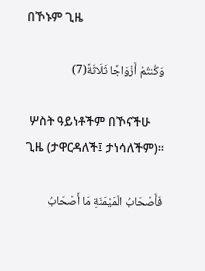በኾኑም ጊዜ

وَكُنتُمْ أَزْوَاجًا ثَلَاثَةً(7)

 ሦስት ዓይነቶችም በኾናችሁ ጊዜ (ታዋርዳለች፤ ታነሳለችም)፡፡

فَأَصْحَابُ الْمَيْمَنَةِ مَا أَصْحَابُ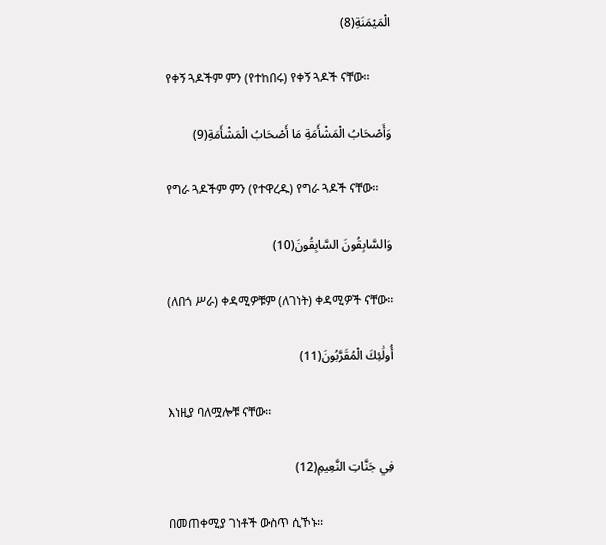الْمَيْمَنَةِ(8)

 የቀኝ ጓዶችም ምን (የተከበሩ) የቀኝ ጓዶች ናቸው፡፡

وَأَصْحَابُ الْمَشْأَمَةِ مَا أَصْحَابُ الْمَشْأَمَةِ(9)

 የግራ ጓዶችም ምን (የተዋረዱ) የግራ ጓዶች ናቸው፡፡

وَالسَّابِقُونَ السَّابِقُونَ(10)

 (ለበጎ ሥራ) ቀዳሚዎቹም (ለገነት) ቀዳሚዎች ናቸው፡፡

أُولَٰئِكَ الْمُقَرَّبُونَ(11)

 እነዚያ ባለሟሎቹ ናቸው፡፡

فِي جَنَّاتِ النَّعِيمِ(12)

 በመጠቀሚያ ገነቶች ውስጥ ሲኾኑ፡፡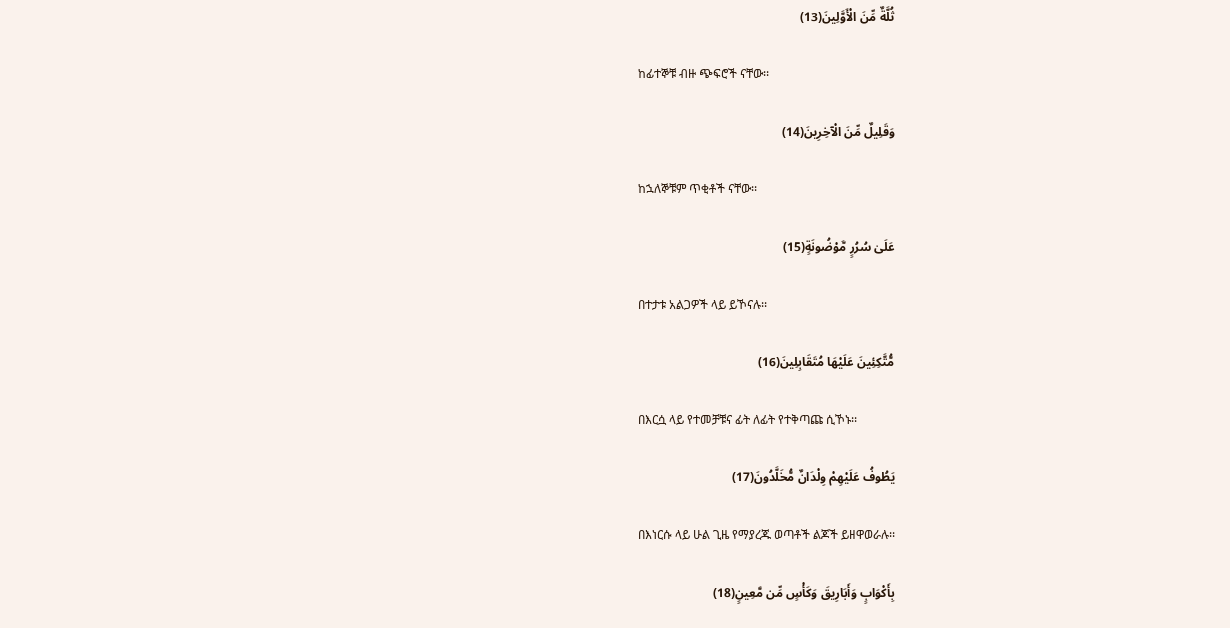ثُلَّةٌ مِّنَ الْأَوَّلِينَ(13)

 ከፊተኞቹ ብዙ ጭፍሮች ናቸው፡፡

وَقَلِيلٌ مِّنَ الْآخِرِينَ(14)

 ከኋለኞቹም ጥቂቶች ናቸው፡፡

عَلَىٰ سُرُرٍ مَّوْضُونَةٍ(15)

 በተታቱ አልጋዎች ላይ ይኾናሉ፡፡

مُّتَّكِئِينَ عَلَيْهَا مُتَقَابِلِينَ(16)

 በእርሷ ላይ የተመቻቹና ፊት ለፊት የተቅጣጩ ሲኾኑ፡፡

يَطُوفُ عَلَيْهِمْ وِلْدَانٌ مُّخَلَّدُونَ(17)

 በእነርሱ ላይ ሁል ጊዜ የማያረጁ ወጣቶች ልጆች ይዘዋወራሉ፡፡

بِأَكْوَابٍ وَأَبَارِيقَ وَكَأْسٍ مِّن مَّعِينٍ(18)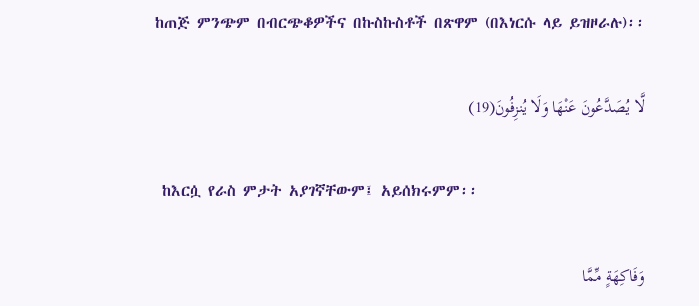ከጠጅ ምንጭም በብርጭቆዎችና በኩስኩስቶች በጽዋም (በእነርሱ ላይ ይዝዞራሉ)፡፡

لَّا يُصَدَّعُونَ عَنْهَا وَلَا يُنزِفُونَ(19)

 ከእርሷ የራስ ምታት አያገኛቸውም፤ አይሰክሩምም፡፡

وَفَاكِهَةٍ مِّمَّا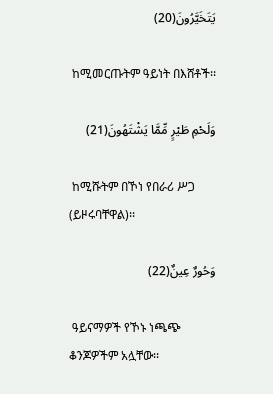يَتَخَيَّرُونَ(20)

 ከሚመርጡትም ዓይነት በእሸቶች፡፡

وَلَحْمِ طَيْرٍ مِّمَّا يَشْتَهُونَ(21)

 ከሚሹትም በኾነ የበራሪ ሥጋ (ይዞሩባቸዋል)፡፡

وَحُورٌ عِينٌ(22)

 ዓይናማዎች የኾኑ ነጫጭ ቆንጆዎችም አሏቸው፡፡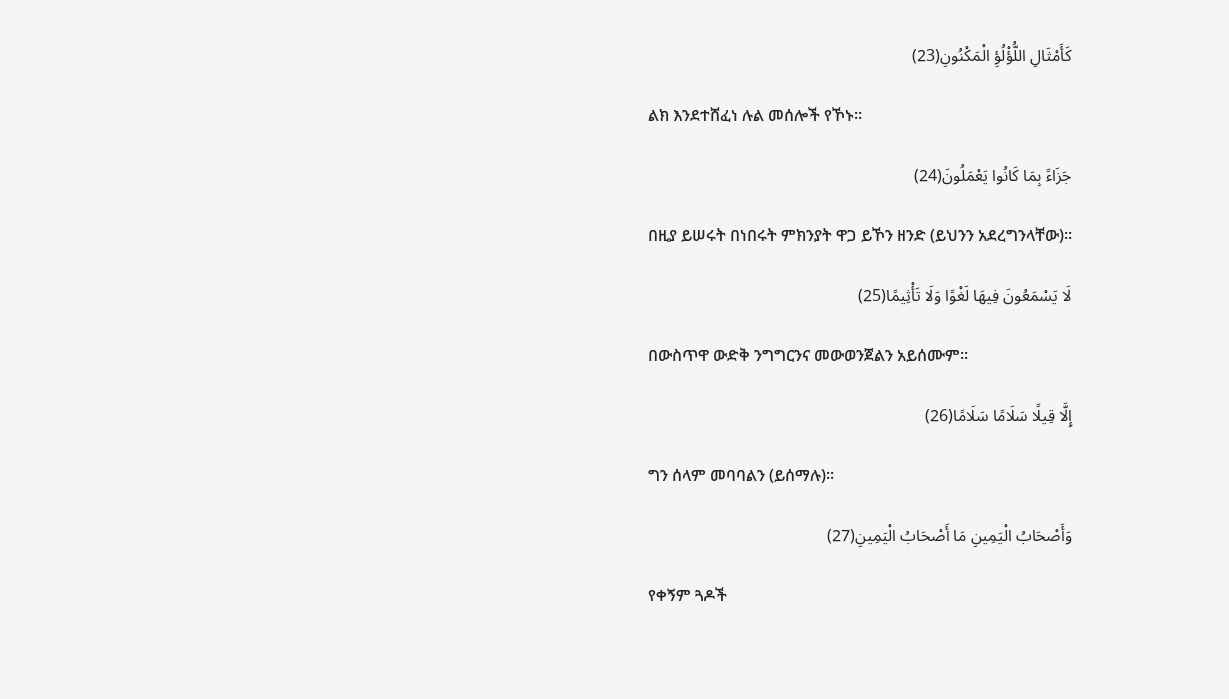كَأَمْثَالِ اللُّؤْلُؤِ الْمَكْنُونِ(23)

 ልክ እንደተሸፈነ ሉል መሰሎች የኾኑ፡፡

جَزَاءً بِمَا كَانُوا يَعْمَلُونَ(24)

 በዚያ ይሠሩት በነበሩት ምክንያት ዋጋ ይኾን ዘንድ (ይህንን አደረግንላቸው)፡፡

لَا يَسْمَعُونَ فِيهَا لَغْوًا وَلَا تَأْثِيمًا(25)

 በውስጥዋ ውድቅ ንግግርንና መውወንጀልን አይሰሙም፡፡

إِلَّا قِيلًا سَلَامًا سَلَامًا(26)

 ግን ሰላም መባባልን (ይሰማሉ)፡፡

وَأَصْحَابُ الْيَمِينِ مَا أَصْحَابُ الْيَمِينِ(27)

 የቀኝም ጓዶች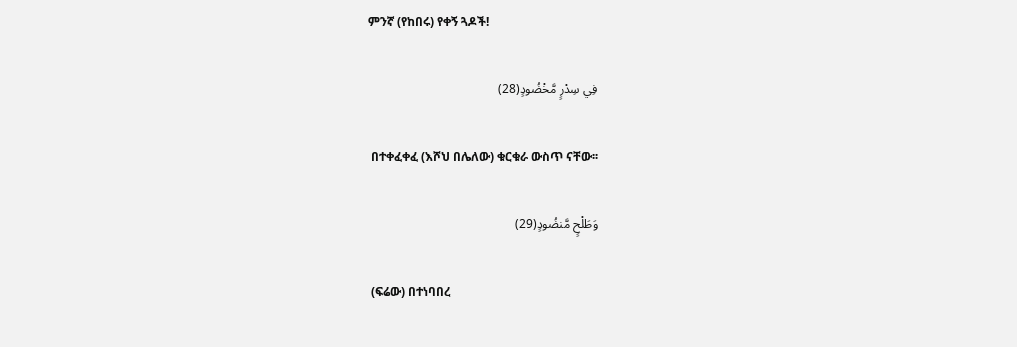ምንኛ (የከበሩ) የቀኝ ጓዶች!

فِي سِدْرٍ مَّخْضُودٍ(28)

 በተቀፈቀፈ (እሾህ በሌለው) ቁርቁራ ውስጥ ናቸው፡፡

وَطَلْحٍ مَّنضُودٍ(29)

 (ፍሬው) በተነባበረ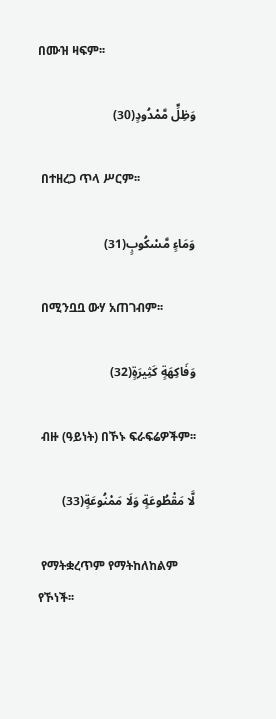በሙዝ ዛፍም፡፡

وَظِلٍّ مَّمْدُودٍ(30)

 በተዘረጋ ጥላ ሥርም፡፡

وَمَاءٍ مَّسْكُوبٍ(31)

 በሚንቧቧ ውሃ አጠገብም፡፡

وَفَاكِهَةٍ كَثِيرَةٍ(32)

 ብዙ (ዓይነት) በኾኑ ፍራፍሬዎችም፡፡

لَّا مَقْطُوعَةٍ وَلَا مَمْنُوعَةٍ(33)

 የማትቋረጥም የማትከለከልም የኾነች፡፡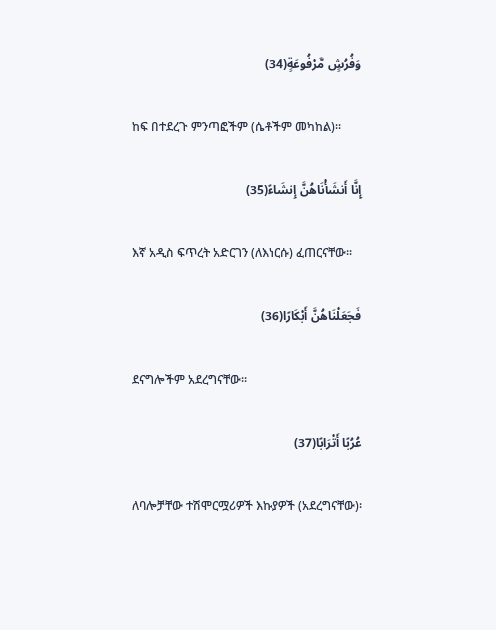وَفُرُشٍ مَّرْفُوعَةٍ(34)

 ከፍ በተደረጉ ምንጣፎችም (ሴቶችም መካከል)፡፡

إِنَّا أَنشَأْنَاهُنَّ إِنشَاءً(35)

 እኛ አዲስ ፍጥረት አድርገን (ለእነርሱ) ፈጠርናቸው፡፡

فَجَعَلْنَاهُنَّ أَبْكَارًا(36)

 ደናግሎችም አደረግናቸው፡፡

عُرُبًا أَتْرَابًا(37)

 ለባሎቻቸው ተሽሞርሟሪዎች እኩያዎች (አደረግናቸው)፡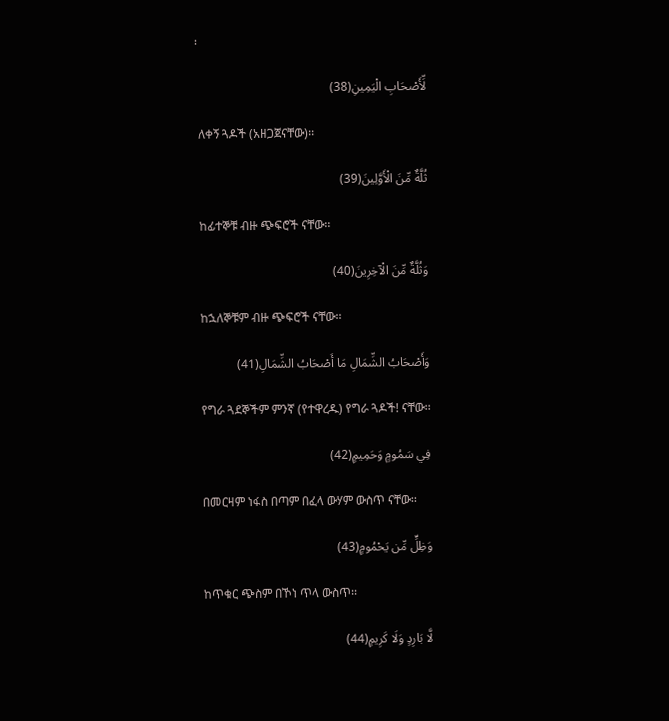፡

لِّأَصْحَابِ الْيَمِينِ(38)

 ለቀኝ ጓዶች (አዘጋጀናቸው)፡፡

ثُلَّةٌ مِّنَ الْأَوَّلِينَ(39)

 ከፊተኞቹ ብዙ ጭፍሮች ናቸው፡፡

وَثُلَّةٌ مِّنَ الْآخِرِينَ(40)

 ከኋለኞቹም ብዙ ጭፍሮች ናቸው፡፡

وَأَصْحَابُ الشِّمَالِ مَا أَصْحَابُ الشِّمَالِ(41)

 የግራ ጓደኞችም ምንኛ (የተዋረዱ) የግራ ጓዶች! ናቸው፡፡

فِي سَمُومٍ وَحَمِيمٍ(42)

 በመርዛም ነፋስ በጣም በፈላ ውሃም ውስጥ ናቸው፡፡

وَظِلٍّ مِّن يَحْمُومٍ(43)

 ከጥቁር ጭስም በኾነ ጥላ ውስጥ፡፡

لَّا بَارِدٍ وَلَا كَرِيمٍ(44)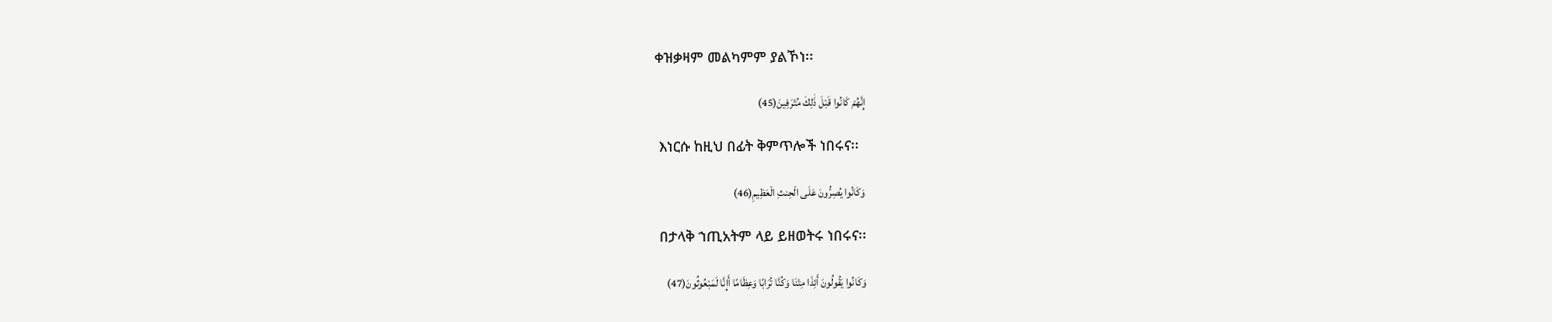ቀዝቃዛም መልካምም ያልኾነ፡፡

إِنَّهُمْ كَانُوا قَبْلَ ذَٰلِكَ مُتْرَفِينَ(45)

 እነርሱ ከዚህ በፊት ቅምጥሎች ነበሩና፡፡

وَكَانُوا يُصِرُّونَ عَلَى الْحِنثِ الْعَظِيمِ(46)

 በታላቅ ኀጢአትም ላይ ይዘወትሩ ነበሩና፡፡

وَكَانُوا يَقُولُونَ أَئِذَا مِتْنَا وَكُنَّا تُرَابًا وَعِظَامًا أَإِنَّا لَمَبْعُوثُونَ(47)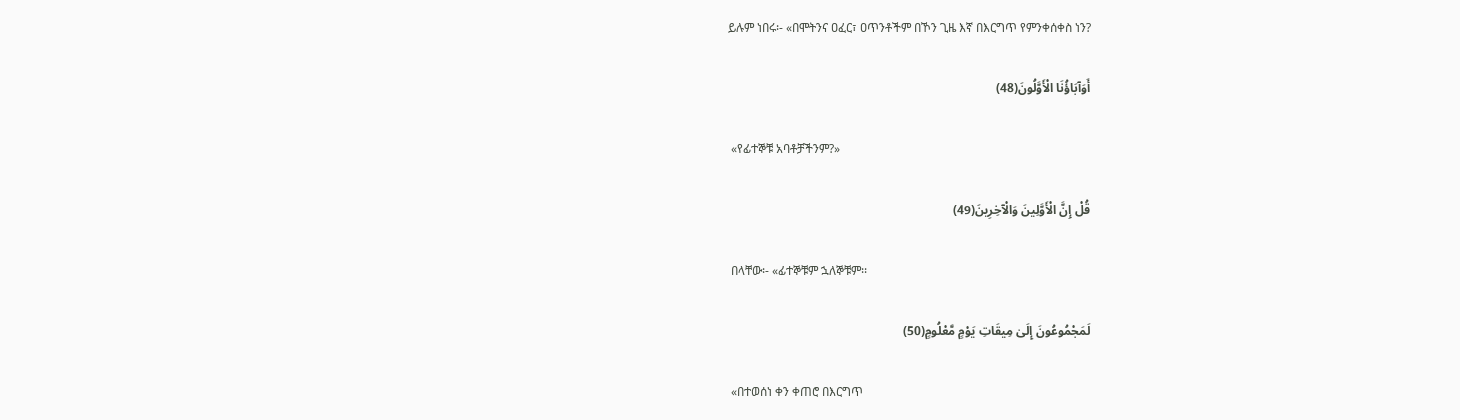ይሉም ነበሩ፡- «በሞትንና ዐፈር፣ ዐጥንቶችም በኾን ጊዜ እኛ በእርግጥ የምንቀሰቀስ ነን?

أَوَآبَاؤُنَا الْأَوَّلُونَ(48)

 «የፊተኞቹ አባቶቻችንም?»

قُلْ إِنَّ الْأَوَّلِينَ وَالْآخِرِينَ(49)

 በላቸው፡- «ፊተኞቹም ኋለኞቹም፡፡

لَمَجْمُوعُونَ إِلَىٰ مِيقَاتِ يَوْمٍ مَّعْلُومٍ(50)

 «በተወሰነ ቀን ቀጠሮ በእርግጥ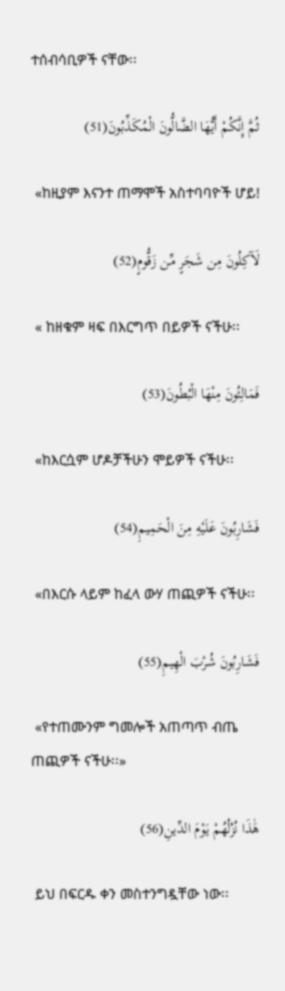ተሰብሳቢዎች ናቸው፡፡

ثُمَّ إِنَّكُمْ أَيُّهَا الضَّالُّونَ الْمُكَذِّبُونَ(51)

 «ከዚያም እናንተ ጠማሞች አስተባባዮች ሆይ!

لَآكِلُونَ مِن شَجَرٍ مِّن زَقُّومٍ(52)

 « ከዘቁም ዛፍ በእርግጥ በይዎች ናችሁ፡፡

فَمَالِئُونَ مِنْهَا الْبُطُونَ(53)

 «ከእርሷም ሆዶቻችሁን ሞይዎች ናችሁ፡፡

فَشَارِبُونَ عَلَيْهِ مِنَ الْحَمِيمِ(54)

 «በእርሱ ላይም ከፈላ ውሃ ጠጪዎች ናችሁ፡፡

فَشَارِبُونَ شُرْبَ الْهِيمِ(55)

 «የተጠሙንም ግመሎች አጠጣጥ ብጤ ጠጪዎች ናችሁ፡፡»

هَٰذَا نُزُلُهُمْ يَوْمَ الدِّينِ(56)

 ይህ በፍርዱ ቀን መስተንግዷቸው ነው፡፡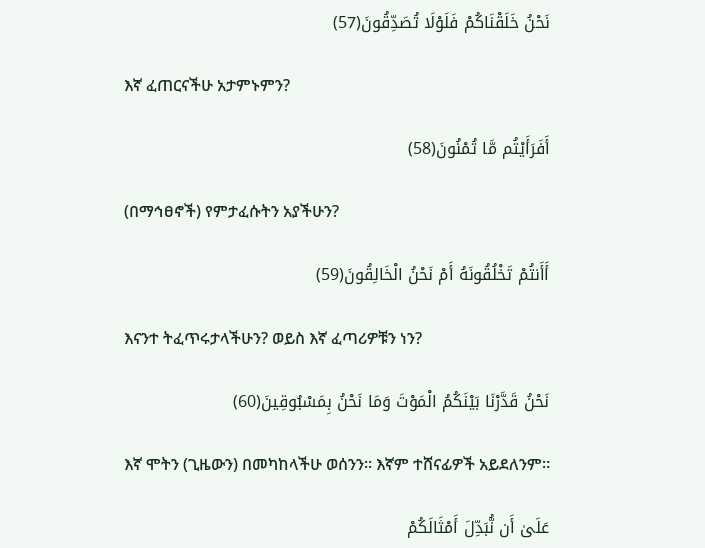نَحْنُ خَلَقْنَاكُمْ فَلَوْلَا تُصَدِّقُونَ(57)

 እኛ ፈጠርናችሁ አታምኑምን?

أَفَرَأَيْتُم مَّا تُمْنُونَ(58)

 (በማኅፀኖች) የምታፈሱትን አያችሁን?

أَأَنتُمْ تَخْلُقُونَهُ أَمْ نَحْنُ الْخَالِقُونَ(59)

 እናንተ ትፈጥሩታላችሁን? ወይስ እኛ ፈጣሪዎቹን ነን?

نَحْنُ قَدَّرْنَا بَيْنَكُمُ الْمَوْتَ وَمَا نَحْنُ بِمَسْبُوقِينَ(60)

 እኛ ሞትን (ጊዜውን) በመካከላችሁ ወሰንን፡፡ እኛም ተሸናፊዎች አይደለንም፡፡

عَلَىٰ أَن نُّبَدِّلَ أَمْثَالَكُمْ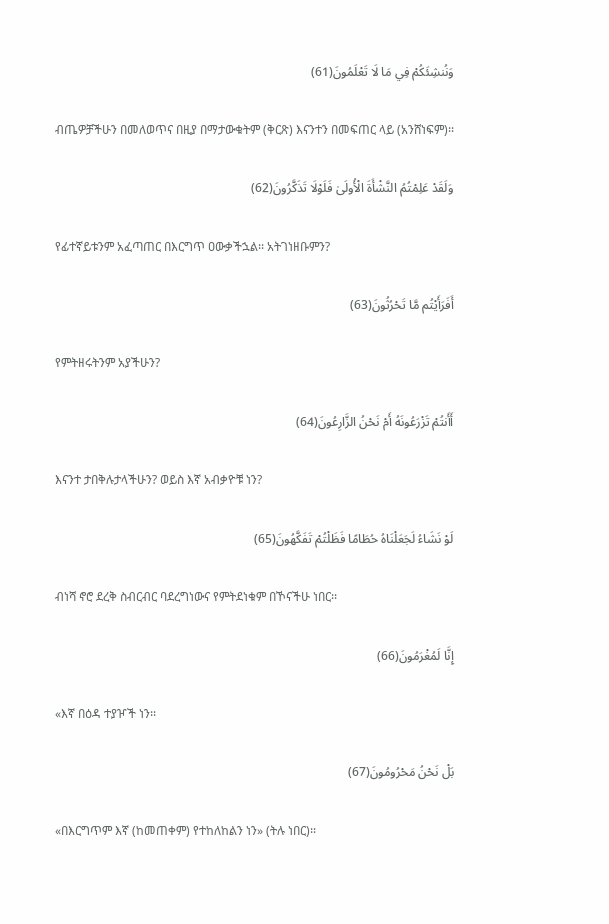وَنُنشِئَكُمْ فِي مَا لَا تَعْلَمُونَ(61)

 ብጤዎቻችሁን በመለወጥና በዚያ በማታውቁትም (ቅርጽ) እናንተን በመፍጠር ላይ (አንሸነፍም)፡፡

وَلَقَدْ عَلِمْتُمُ النَّشْأَةَ الْأُولَىٰ فَلَوْلَا تَذَكَّرُونَ(62)

 የፊተኛይቱንም አፈጣጠር በእርግጥ ዐውቃችኋል፡፡ አትገነዘቡምን?

أَفَرَأَيْتُم مَّا تَحْرُثُونَ(63)

 የምትዘሩትንም አያችሁን?

أَأَنتُمْ تَزْرَعُونَهُ أَمْ نَحْنُ الزَّارِعُونَ(64)

 እናንተ ታበቅሉታላችሁን? ወይስ እኛ አብቃዮቹ ነን?

لَوْ نَشَاءُ لَجَعَلْنَاهُ حُطَامًا فَظَلْتُمْ تَفَكَّهُونَ(65)

 ብነሻ ኖሮ ደረቅ ስብርብር ባደረግነውና የምትደነቁም በኾናችሁ ነበር፡፡

إِنَّا لَمُغْرَمُونَ(66)

 «እኛ በዕዳ ተያዦች ነን፡፡

بَلْ نَحْنُ مَحْرُومُونَ(67)

 «በእርግጥም እኛ (ከመጠቀም) የተከለከልን ነን» (ትሉ ነበር)፡፡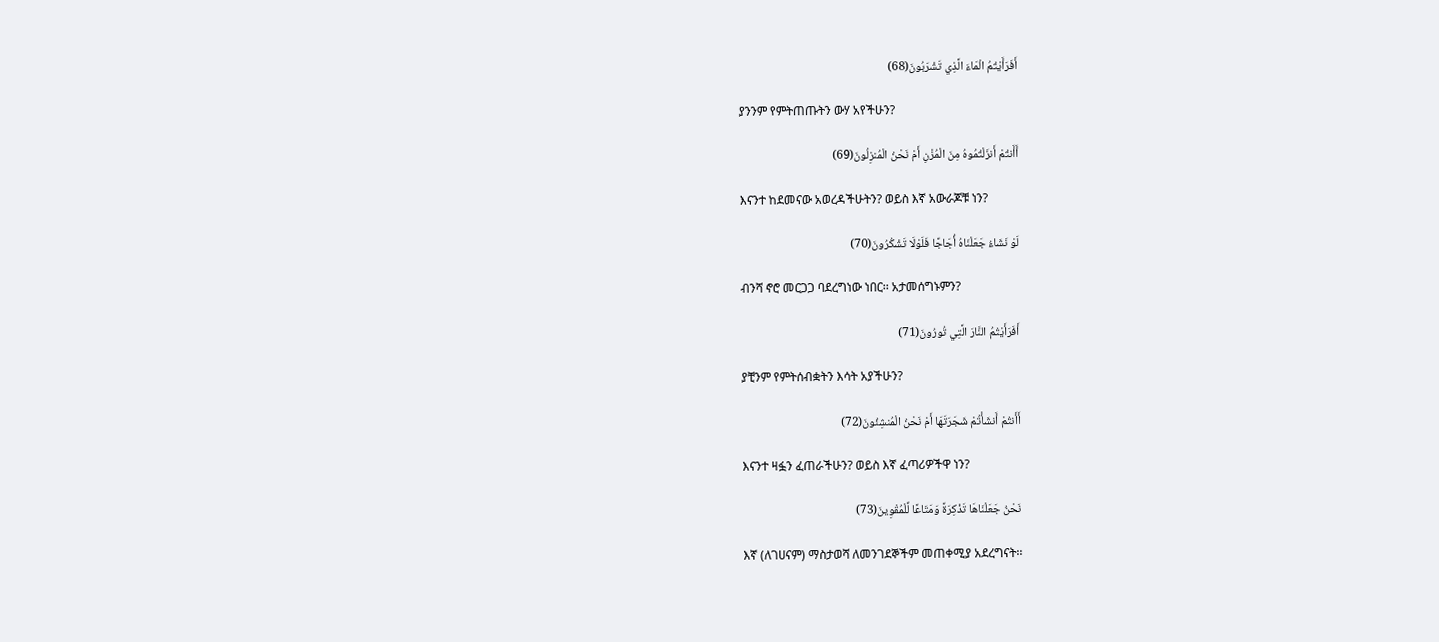أَفَرَأَيْتُمُ الْمَاءَ الَّذِي تَشْرَبُونَ(68)

 ያንንም የምትጠጡትን ውሃ አየችሁን?

أَأَنتُمْ أَنزَلْتُمُوهُ مِنَ الْمُزْنِ أَمْ نَحْنُ الْمُنزِلُونَ(69)

 እናንተ ከደመናው አወረዳችሁትን? ወይስ እኛ አውራጆቹ ነን?

لَوْ نَشَاءُ جَعَلْنَاهُ أُجَاجًا فَلَوْلَا تَشْكُرُونَ(70)

 ብንሻ ኖሮ መርጋጋ ባደረግነው ነበር፡፡ አታመሰግኑምን?

أَفَرَأَيْتُمُ النَّارَ الَّتِي تُورُونَ(71)

 ያቺንም የምትሰብቋትን እሳት አያችሁን?

أَأَنتُمْ أَنشَأْتُمْ شَجَرَتَهَا أَمْ نَحْنُ الْمُنشِئُونَ(72)

 እናንተ ዛፏን ፈጠራችሁን? ወይስ እኛ ፈጣሪዎችዋ ነን?

نَحْنُ جَعَلْنَاهَا تَذْكِرَةً وَمَتَاعًا لِّلْمُقْوِينَ(73)

 እኛ (ለገሀናም) ማስታወሻ ለመንገደኞችም መጠቀሚያ አደረግናት፡፡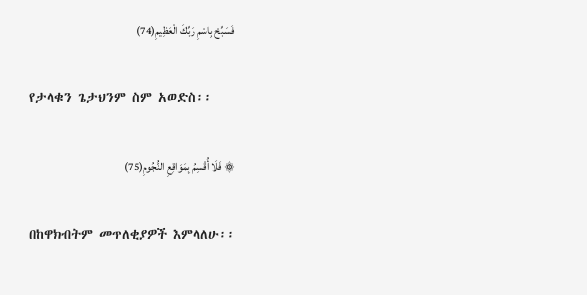فَسَبِّحْ بِاسْمِ رَبِّكَ الْعَظِيمِ(74)

 የታላቁን ጌታህንም ስም አወድስ፡፡

۞ فَلَا أُقْسِمُ بِمَوَاقِعِ النُّجُومِ(75)

 በከዋክብትም መጥለቂያዎች እምላለሁ፡፡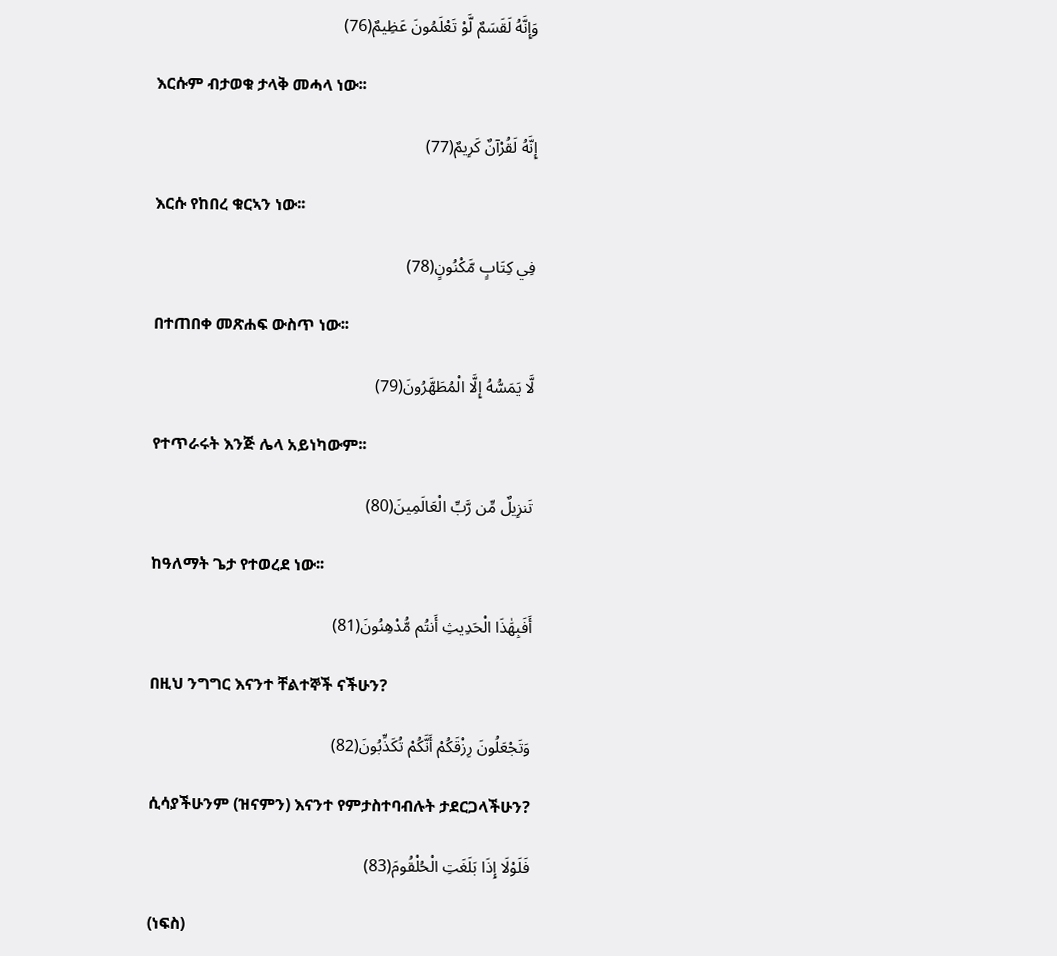وَإِنَّهُ لَقَسَمٌ لَّوْ تَعْلَمُونَ عَظِيمٌ(76)

 እርሱም ብታወቁ ታላቅ መሓላ ነው፡፡

إِنَّهُ لَقُرْآنٌ كَرِيمٌ(77)

 እርሱ የከበረ ቁርኣን ነው፡፡

فِي كِتَابٍ مَّكْنُونٍ(78)

 በተጠበቀ መጽሐፍ ውስጥ ነው፡፡

لَّا يَمَسُّهُ إِلَّا الْمُطَهَّرُونَ(79)

 የተጥራሩት እንጅ ሌላ አይነካውም፡፡

تَنزِيلٌ مِّن رَّبِّ الْعَالَمِينَ(80)

 ከዓለማት ጌታ የተወረደ ነው፡፡

أَفَبِهَٰذَا الْحَدِيثِ أَنتُم مُّدْهِنُونَ(81)

 በዚህ ንግግር እናንተ ቸልተኞች ናችሁን?

وَتَجْعَلُونَ رِزْقَكُمْ أَنَّكُمْ تُكَذِّبُونَ(82)

 ሲሳያችሁንም (ዝናምን) እናንተ የምታስተባብሉት ታደርጋላችሁን?

فَلَوْلَا إِذَا بَلَغَتِ الْحُلْقُومَ(83)

 (ነፍስ)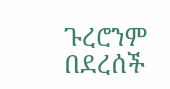ጉረሮንም በደረሰች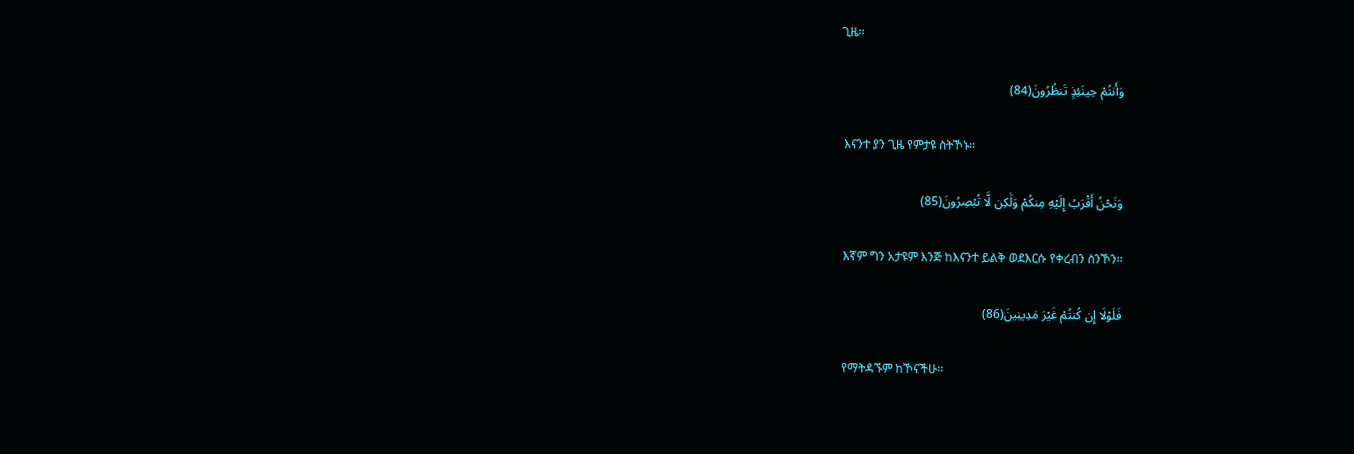ጊዜ፡፡

وَأَنتُمْ حِينَئِذٍ تَنظُرُونَ(84)

 እናንተ ያን ጊዜ የምታዩ ስትኾኑ፡፡

وَنَحْنُ أَقْرَبُ إِلَيْهِ مِنكُمْ وَلَٰكِن لَّا تُبْصِرُونَ(85)

 እኛም ግን አታዩም እንጅ ከእናንተ ይልቅ ወደእርሱ የቀረብን ስንኾን፡፡

فَلَوْلَا إِن كُنتُمْ غَيْرَ مَدِينِينَ(86)

 የማትዳኙም ከኾናችሁ፡፡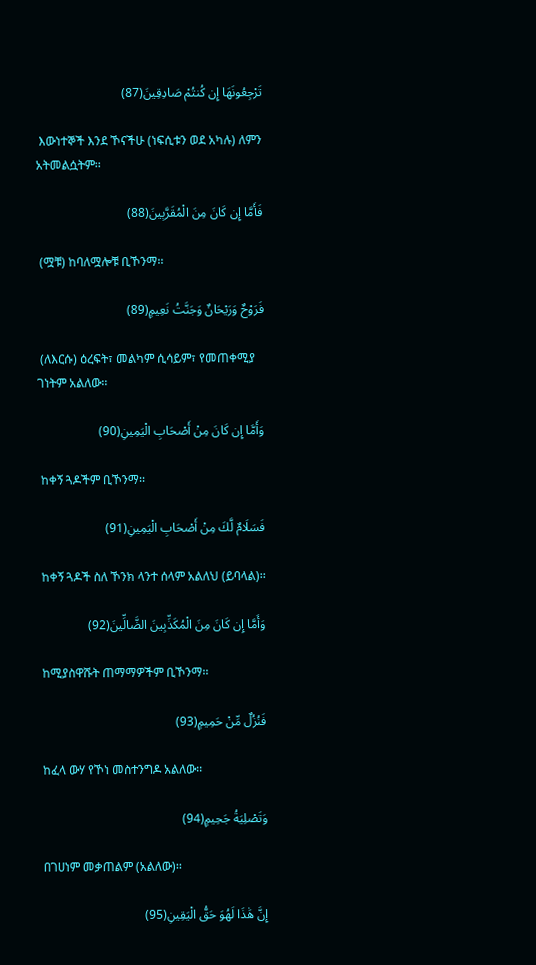تَرْجِعُونَهَا إِن كُنتُمْ صَادِقِينَ(87)

 እውነተኞች እንደ ኾናችሁ (ነፍሲቱን ወደ አካሉ) ለምን አትመልሷትም፡፡

فَأَمَّا إِن كَانَ مِنَ الْمُقَرَّبِينَ(88)

 (ሟቹ) ከባለሟሎቹ ቢኾንማ፡፡

فَرَوْحٌ وَرَيْحَانٌ وَجَنَّتُ نَعِيمٍ(89)

 (ለእርሱ) ዕረፍት፣ መልካም ሲሳይም፣ የመጠቀሚያ ገነትም አልለው፡፡

وَأَمَّا إِن كَانَ مِنْ أَصْحَابِ الْيَمِينِ(90)

 ከቀኝ ጓዶችም ቢኾንማ፡፡

فَسَلَامٌ لَّكَ مِنْ أَصْحَابِ الْيَمِينِ(91)

 ከቀኝ ጓዶች ስለ ኾንክ ላንተ ሰላም አልለህ (ይባላል)፡፡

وَأَمَّا إِن كَانَ مِنَ الْمُكَذِّبِينَ الضَّالِّينَ(92)

 ከሚያስዋሹት ጠማማዎችም ቢኾንማ፡፡

فَنُزُلٌ مِّنْ حَمِيمٍ(93)

 ከፈላ ውሃ የኾነ መስተንግዶ አልለው፡፡

وَتَصْلِيَةُ جَحِيمٍ(94)

 በገሀነም መቃጠልም (አልለው)፡፡

إِنَّ هَٰذَا لَهُوَ حَقُّ الْيَقِينِ(95)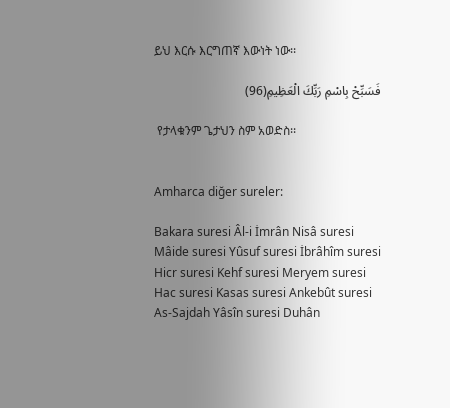ይህ እርሱ እርግጠኛ እውነት ነው፡፡

فَسَبِّحْ بِاسْمِ رَبِّكَ الْعَظِيمِ(96)

 የታላቁንም ጌታህን ስም አወድስ፡፡


Amharca diğer sureler:

Bakara suresi Âl-i İmrân Nisâ suresi
Mâide suresi Yûsuf suresi İbrâhîm suresi
Hicr suresi Kehf suresi Meryem suresi
Hac suresi Kasas suresi Ankebût suresi
As-Sajdah Yâsîn suresi Duhân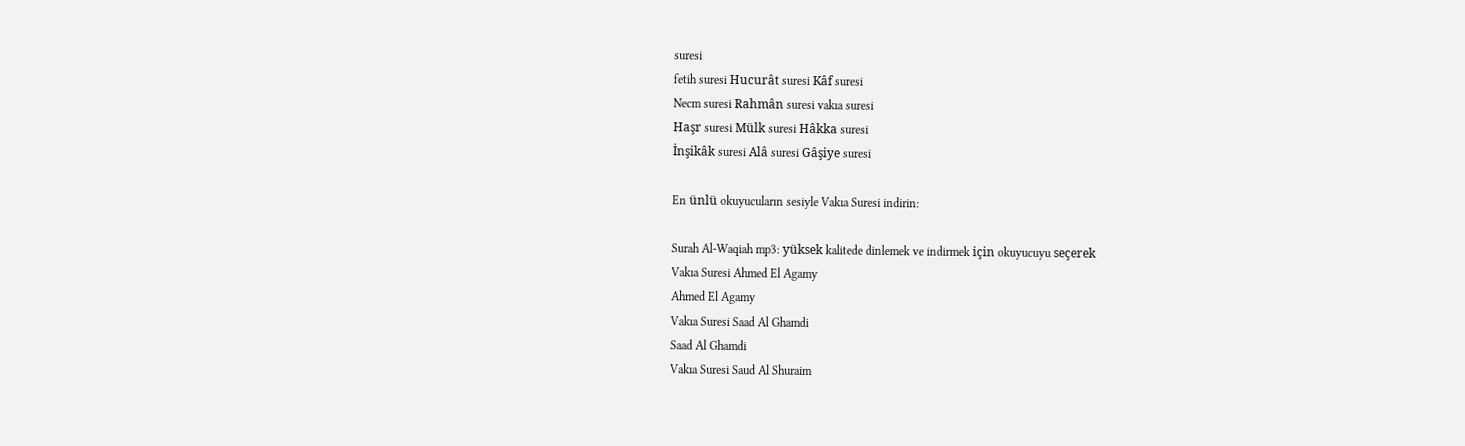suresi
fetih suresi Hucurât suresi Kâf suresi
Necm suresi Rahmân suresi vakıa suresi
Haşr suresi Mülk suresi Hâkka suresi
İnşikâk suresi Alâ suresi Gâşiye suresi

En ünlü okuyucuların sesiyle Vakıa Suresi indirin:

Surah Al-Waqiah mp3: yüksek kalitede dinlemek ve indirmek için okuyucuyu seçerek
Vakıa Suresi Ahmed El Agamy
Ahmed El Agamy
Vakıa Suresi Saad Al Ghamdi
Saad Al Ghamdi
Vakıa Suresi Saud Al Shuraim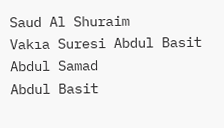Saud Al Shuraim
Vakıa Suresi Abdul Basit Abdul Samad
Abdul Basit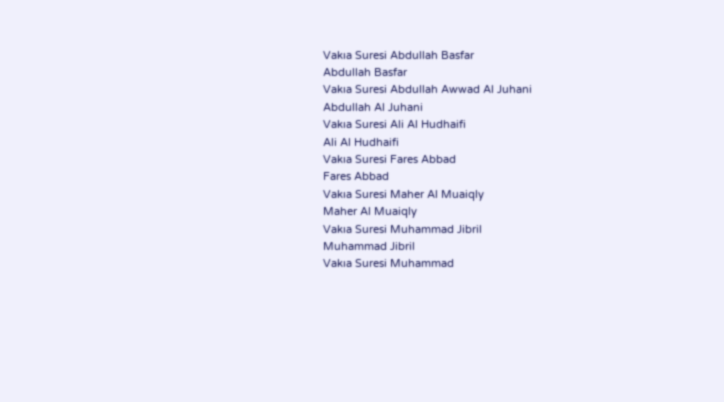Vakıa Suresi Abdullah Basfar
Abdullah Basfar
Vakıa Suresi Abdullah Awwad Al Juhani
Abdullah Al Juhani
Vakıa Suresi Ali Al Hudhaifi
Ali Al Hudhaifi
Vakıa Suresi Fares Abbad
Fares Abbad
Vakıa Suresi Maher Al Muaiqly
Maher Al Muaiqly
Vakıa Suresi Muhammad Jibril
Muhammad Jibril
Vakıa Suresi Muhammad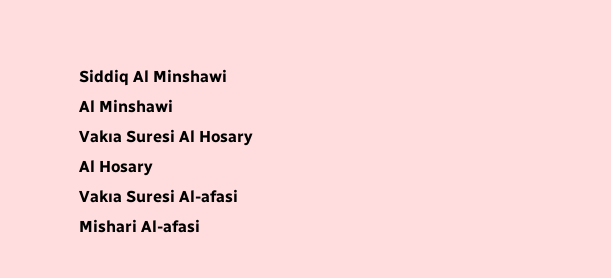Siddiq Al Minshawi
Al Minshawi
Vakıa Suresi Al Hosary
Al Hosary
Vakıa Suresi Al-afasi
Mishari Al-afasi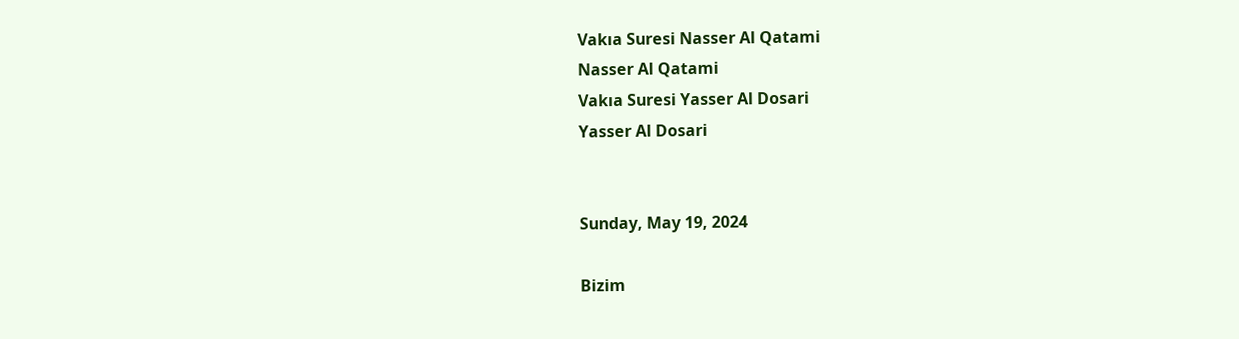Vakıa Suresi Nasser Al Qatami
Nasser Al Qatami
Vakıa Suresi Yasser Al Dosari
Yasser Al Dosari


Sunday, May 19, 2024

Bizim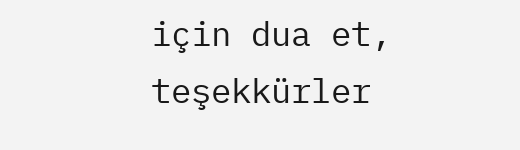için dua et, teşekkürler